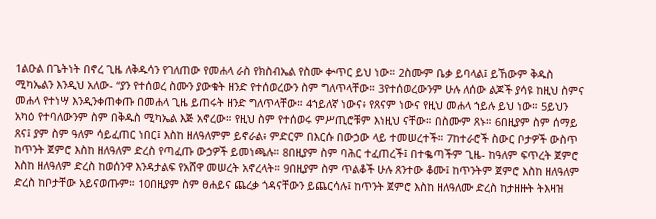1ልዑል በጌትነት በኖረ ጊዜ ለቅዱሳን የገለጠው የመሐላ ራስ የክስብኤል የስሙ ቍጥር ይህ ነው። 2ስሙም ቤቃ ይባላል፤ ይኸውም ቅዱስ ሚካኤልን እንዲህ አለው- “ያን የተሰወረ ስሙን ያውቁት ዘንድ የተሰወረውን ስም ግለጥላቸው። 3የተሰወረውንም ሁሉ ለሰው ልጆች ያሳዩ ከዚህ ስምና መሐላ የተነሣ እንዲንቀጠቀጡ በመሐላ ጊዜ ይጠሩት ዘንድ ግለጥላቸው። 4ኀይለኛ ነውና፥ የጸናም ነውና የዚህ መሐላ ኀይሉ ይህ ነው። 5ይህን አካዕ የተባለውንም ስም በቅዱስ ሚካኤል እጅ አኖረው። የዚህ ስም የተሰወሩ ምሥጢሮቹም እነዚህ ናቸው። በስሙም ጸኑ። 6በዚያም ስም ሰማይ ጸና፤ ያም ስም ዓለም ሳይፈጠር ነበር፤ እስከ ዘለዓለምም ይኖራል፥ ምድርም በእርሱ በውኃው ላይ ተመሠረተች። 7ከተራሮች ስውር ቦታዎች ውስጥ ከጥንት ጀምሮ እስከ ዘለዓለም ድረስ የጣፈጡ ውኃዎች ይመነጫሉ። 8በዚያም ስም ባሕር ተፈጠረች፤ በተቈጣችም ጊዜ- ከዓለም ፍጥረት ጀምሮ እስከ ዘለዓለም ድረስ ከወሰንዋ እንዳታልፍ የአሸዋ መሠረት አኖረላት። 9በዚያም ስም ጥልቆች ሁሉ ጸንተው ቆሙ፤ ከጥንትም ጀምሮ እስከ ዘለዓለም ድረስ ከቦታቸው አይናወጡም። 10በዚያም ስም ፀሐይና ጨረቃ ጎዳናቸውን ይጨርሳሉ፤ ከጥንት ጀምሮ እስከ ዘለዓለሙ ድረስ ከታዘዙት ትእዛዝ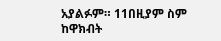አያልፉም። 11በዚያም ስም ከዋክብት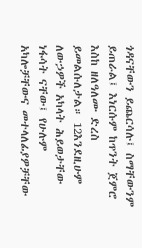ጎዳናቸውን ይጨርሳሉ፤ ስማቸውንም ይጠራል፤ እነርሱም ከጥንት ጀምሮ እስከ ዘለዓለሙ ድረስ ይመልሱለታል። 12እንደዚሁም ለውኃዎች አካላት ሕይወታቸው ነፋሳት ናቸው፤ የሁሉም አካሎቻቸውና መተላለፊያዎቻቸው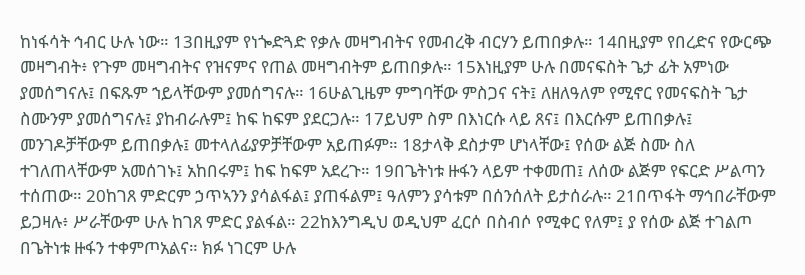ከነፋሳት ኅብር ሁሉ ነው። 13በዚያም የነጐድጓድ የቃሉ መዛግብትና የመብረቅ ብርሃን ይጠበቃሉ። 14በዚያም የበረድና የውርጭ መዛግብት፥ የጉም መዛግብትና የዝናምና የጠል መዛግብትም ይጠበቃሉ። 15እነዚያም ሁሉ በመናፍስት ጌታ ፊት አምነው ያመሰግናሉ፤ በፍጹም ኀይላቸውም ያመሰግናሉ። 16ሁልጊዜም ምግባቸው ምስጋና ናት፤ ለዘለዓለም የሚኖር የመናፍስት ጌታ ስሙንም ያመሰግናሉ፤ ያከብራሉም፤ ከፍ ከፍም ያደርጋሉ። 17ይህም ስም በእነርሱ ላይ ጸና፤ በእርሱም ይጠበቃሉ፤ መንገዶቻቸውም ይጠበቃሉ፤ መተላለፊያዎቻቸውም አይጠፉም። 18ታላቅ ደስታም ሆነላቸው፤ የሰው ልጅ ስሙ ስለ ተገለጠላቸውም አመሰገኑ፤ አከበሩም፤ ከፍ ከፍም አደረጉ። 19በጌትነቱ ዙፋን ላይም ተቀመጠ፤ ለሰው ልጅም የፍርድ ሥልጣን ተሰጠው። 20ከገጸ ምድርም ኃጥኣንን ያሳልፋል፤ ያጠፋልም፤ ዓለምን ያሳቱም በሰንሰለት ይታሰራሉ። 21በጥፋት ማኅበራቸውም ይጋዛሉ፥ ሥራቸውም ሁሉ ከገጸ ምድር ያልፋል። 22ከእንግዲህ ወዲህም ፈርሶ በስብሶ የሚቀር የለም፤ ያ የሰው ልጅ ተገልጦ በጌትነቱ ዙፋን ተቀምጦአልና። ክፉ ነገርም ሁሉ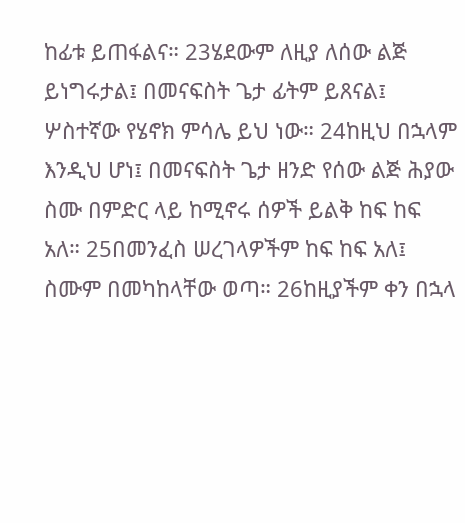ከፊቱ ይጠፋልና። 23ሄደውም ለዚያ ለሰው ልጅ ይነግሩታል፤ በመናፍስት ጌታ ፊትም ይጸናል፤ ሦስተኛው የሄኖክ ምሳሌ ይህ ነው። 24ከዚህ በኋላም እንዲህ ሆነ፤ በመናፍስት ጌታ ዘንድ የሰው ልጅ ሕያው ስሙ በምድር ላይ ከሚኖሩ ሰዎች ይልቅ ከፍ ከፍ አለ። 25በመንፈስ ሠረገላዎችም ከፍ ከፍ አለ፤ ስሙም በመካከላቸው ወጣ። 26ከዚያችም ቀን በኋላ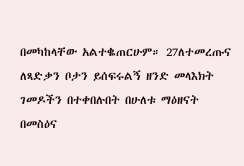በመካከላቸው አልተቈጠርሁም። 27ለተመረጡና ለጻድቃን ቦታን ይሰፍሩልኝ ዘንድ መላእክት ገመዶችን በተቀበሉበት በሁለቱ ማዕዘናት በመስዕና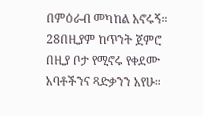በምዕራብ መካከል አኖሩኝ። 28በዚያም ከጥንት ጀምሮ በዚያ ቦታ የሚኖሩ የቀደሙ አባቶችንና ጻድቃንን አየሁ።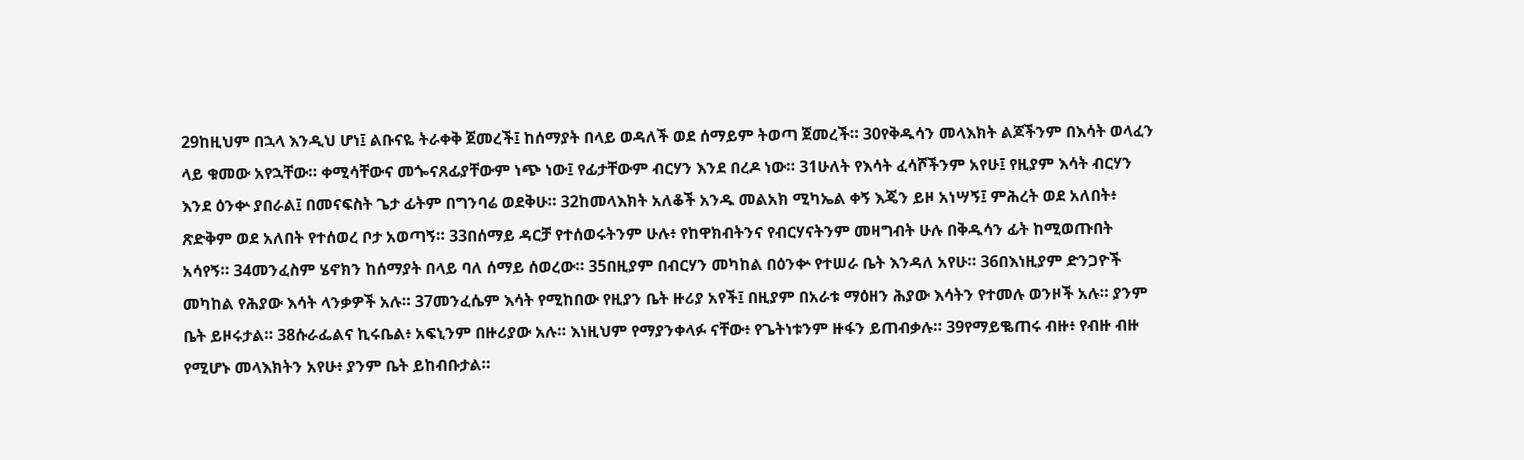29ከዚህም በኋላ እንዲህ ሆነ፤ ልቡናዬ ትራቀቅ ጀመረች፤ ከሰማያት በላይ ወዳለች ወደ ሰማይም ትወጣ ጀመረች። 30የቅዱሳን መላእክት ልጆችንም በእሳት ወላፈን ላይ ቁመው አየኋቸው። ቀሚሳቸውና መጐናጸፊያቸውም ነጭ ነው፤ የፊታቸውም ብርሃን እንደ በረዶ ነው። 31ሁለት የእሳት ፈሳሾችንም አየሁ፤ የዚያም እሳት ብርሃን እንደ ዕንቍ ያበራል፤ በመናፍስት ጌታ ፊትም በግንባሬ ወደቅሁ። 32ከመላእክት አለቆች አንዱ መልአክ ሚካኤል ቀኝ እጄን ይዞ አነሣኝ፤ ምሕረት ወደ አለበት፥ ጽድቅም ወደ አለበት የተሰወረ ቦታ አወጣኝ። 33በሰማይ ዳርቻ የተሰወሩትንም ሁሉ፥ የከዋክብትንና የብርሃናትንም መዛግብት ሁሉ በቅዱሳን ፊት ከሚወጡበት አሳየኝ። 34መንፈስም ሄኖክን ከሰማያት በላይ ባለ ሰማይ ሰወረው። 35በዚያም በብርሃን መካከል በዕንቍ የተሠራ ቤት እንዳለ አየሁ። 36በእነዚያም ድንጋዮች መካከል የሕያው እሳት ላንቃዎች አሉ። 37መንፈሴም እሳት የሚከበው የዚያን ቤት ዙሪያ አየች፤ በዚያም በአራቱ ማዕዘን ሕያው እሳትን የተመሉ ወንዞች አሉ። ያንም ቤት ይዞሩታል። 38ሱራፌልና ኪሩቤል፥ አፍኒንም በዙሪያው አሉ። እነዚህም የማያንቀላፉ ናቸው፥ የጌትነቱንም ዙፋን ይጠብቃሉ። 39የማይቈጠሩ ብዙ፥ የብዙ ብዙ የሚሆኑ መላእክትን አየሁ፥ ያንም ቤት ይከብቡታል።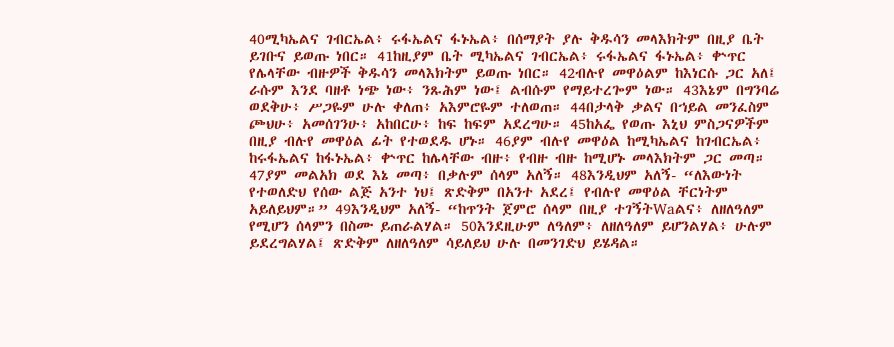40ሚካኤልና ገብርኤል፥ ሩፋኤልና ፋኑኤል፥ በሰማያት ያሉ ቅዱሳን መላእክትም በዚያ ቤት ይገቡና ይወጡ ነበር። 41ከዚያም ቤት ሚካኤልና ገብርኤል፥ ሩፋኤልና ፋኑኤል፥ ቍጥር የሌላቸው ብዙዎች ቅዱሳን መላእክትም ይወጡ ነበር። 42ብሉየ መዋዕልም ከእነርሱ ጋር አለ፤ ራሱም እንደ ባዘቶ ነጭ ነው፥ ንጹሕም ነው፤ ልብሱም የማይተረጐም ነው። 43እኔም በግንባሬ ወደቅሁ፥ ሥጋዬም ሁሉ ቀለጠ፥ አእምሮዬም ተለወጠ። 44በታላቅ ቃልና በኀይል መንፈስም ጮህሁ፥ አመሰገንሁ፥ አከበርሁ፥ ከፍ ከፍም አደረግሁ። 45ከአፌ የወጡ እኒህ ምስጋናዎችም በዚያ ብሉየ መዋዕል ፊት የተወደዱ ሆኑ። 46ያም ብሉየ መዋዕል ከሚካኤልና ከገብርኤል፥ ከሩፋኤልና ከፋኑኤል፥ ቍጥር ከሌላቸው ብዙ፥ የብዙ ብዙ ከሚሆኑ መላእክትም ጋር መጣ። 47ያም መልአክ ወደ እኔ መጣ፥ በቃሉም ሰላም አለኝ። 48እንዲህም አለኝ- “ለእውነት የተወለድህ የሰው ልጅ አንተ ነህ፤ ጽድቅም በአንተ አደረ፤ የብሉየ መዋዕል ቸርነትም አይለይህም።” 49እንዲህም አለኝ- “ከጥንት ጀምሮ ሰላም በዚያ ተገኝትWaልና፥ ለዘለዓለም የሚሆን ሰላምን በስሙ ይጠራልሃል። 50እንደዚሁም ለዓለም፥ ለዘለዓለም ይሆንልሃል፥ ሁሉም ይደረግልሃል፤ ጽድቅም ለዘለዓለም ሳይለይህ ሁሉ በመንገድህ ይሄዳል።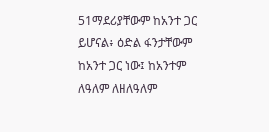51ማደሪያቸውም ከአንተ ጋር ይሆናል፥ ዕድል ፋንታቸውም ከአንተ ጋር ነው፤ ከአንተም ለዓለም ለዘለዓለም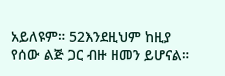አይለዩም። 52እንደዚህም ከዚያ የሰው ልጅ ጋር ብዙ ዘመን ይሆናል።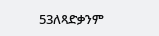53ለጻድቃንም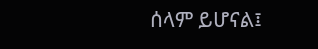ሰላም ይሆናል፤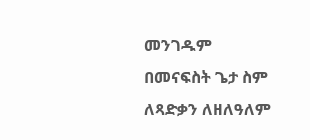መንገዱም በመናፍስት ጌታ ስም ለጻድቃን ለዘለዓለም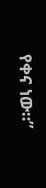የቀና ነው።”